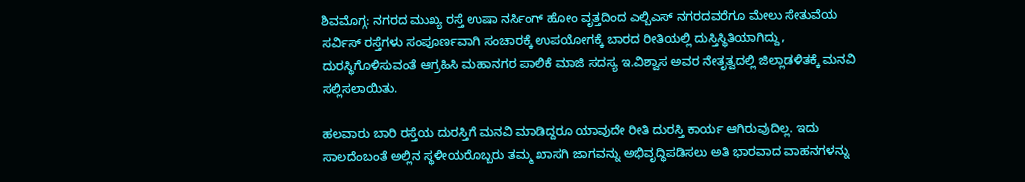ಶಿವಮೊಗ್ಗ: ನಗರದ ಮುಖ್ಯ ರಸ್ತೆ ಉಷಾ ನರ್ಸಿಂಗ್ ಹೋಂ ವೃತ್ತದಿಂದ ಎಲ್ಬಿಎಸ್ ನಗರದವರೆಗೂ ಮೇಲು ಸೇತುವೆಯ ಸರ್ವಿಸ್ ರಸ್ತೆಗಳು ಸಂಪೂರ್ಣವಾಗಿ ಸಂಚಾರಕ್ಕೆ ಉಪಯೋಗಕ್ಕೆ ಬಾರದ ರೀತಿಯಲ್ಲಿ ದುಸ್ತಿಸ್ಥಿತಿಯಾಗಿದ್ದು, ದುರಸ್ಥಿಗೊಳಿಸುವಂತೆ ಆಗ್ರಹಿಸಿ ಮಹಾನಗರ ಪಾಲಿಕೆ ಮಾಜಿ ಸದಸ್ಯ ಇ.ವಿಶ್ವಾಸ ಅವರ ನೇತೃತ್ವದಲ್ಲಿ ಜಿಲ್ಲಾಡಳಿತಕ್ಕೆ ಮನವಿ ಸಲ್ಲಿಸಲಾಯಿತು.

ಹಲವಾರು ಬಾರಿ ರಸ್ತೆಯ ದುರಸ್ತಿಗೆ ಮನವಿ ಮಾಡಿದ್ದರೂ ಯಾವುದೇ ರೀತಿ ದುರಸ್ತಿ ಕಾರ್ಯ ಆಗಿರುವುದಿಲ್ಲ. ಇದು ಸಾಲದೆಂಬಂತೆ ಅಲ್ಲಿನ ಸ್ಥಳೀಯರೊಬ್ಬರು ತಮ್ಮ ಖಾಸಗಿ ಜಾಗವನ್ನು ಅಭಿವೃದ್ಧಿಪಡಿಸಲು ಅತಿ ಭಾರವಾದ ವಾಹನಗಳನ್ನು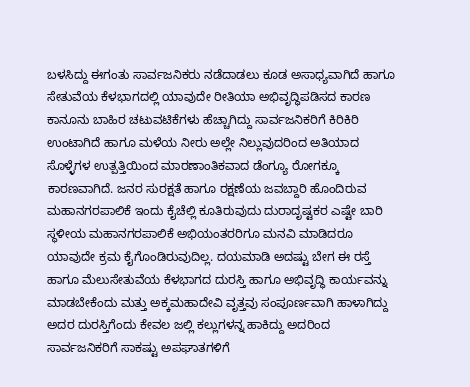ಬಳಸಿದ್ದು ಈಗಂತು ಸಾರ್ವಜನಿಕರು ನಡೆದಾಡಲು ಕೂಡ ಅಸಾಧ್ಯವಾಗಿದೆ ಹಾಗೂ ಸೇತುವೆಯ ಕೆಳಭಾಗದಲ್ಲಿ ಯಾವುದೇ ರೀತಿಯಾ ಅಭಿವೃದ್ಧಿಪಡಿಸದ ಕಾರಣ ಕಾನೂನು ಬಾಹಿರ ಚಟುವಟಿಕೆಗಳು ಹೆಚ್ಚಾಗಿದ್ದು ಸಾರ್ವಜನಿಕರಿಗೆ ಕಿರಿಕಿರಿ ಉಂಟಾಗಿದೆ ಹಾಗೂ ಮಳೆಯ ನೀರು ಅಲ್ಲೇ ನಿಲ್ಲುವುದರಿಂದ ಅತಿಯಾದ ಸೊಳ್ಳೆಗಳ ಉತ್ಪತ್ತಿಯಿಂದ ಮಾರಣಾಂತಿಕವಾದ ಡೆಂಗ್ಯೂ ರೋಗಕ್ಕೂ ಕಾರಣವಾಗಿದೆ. ಜನರ ಸುರಕ್ಷತೆ ಹಾಗೂ ರಕ್ಷಣೆಯ ಜವಬ್ದಾರಿ ಹೊಂದಿರುವ ಮಹಾನಗರಪಾಲಿಕೆ ಇಂದು ಕೈಚೆಲ್ಲಿ ಕೂತಿರುವುದು ದುರಾದೃಷ್ಟಕರ ಎಷ್ಟೇ ಬಾರಿ ಸ್ಥಳೀಯ ಮಹಾನಗರಪಾಲಿಕೆ ಅಭಿಯಂತರರಿಗೂ ಮನವಿ ಮಾಡಿದರೂ ಯಾವುದೇ ಕ್ರಮ ಕೈಗೊಂಡಿರುವುದಿಲ್ಲ. ದಯಮಾಡಿ ಅದಷ್ಟು ಬೇಗ ಈ ರಸ್ತೆ ಹಾಗೂ ಮೆಲುಸೇತುವೆಯ ಕೆಳಭಾಗದ ದುರಸ್ತಿ ಹಾಗೂ ಅಭಿವೃದ್ಧಿ ಕಾರ್ಯವನ್ನು ಮಾಡಬೇಕೆಂದು ಮತ್ತು ಅಕ್ಕಮಹಾದೇವಿ ವೃತ್ತವು ಸಂಪೂರ್ಣವಾಗಿ ಹಾಳಾಗಿದ್ದು ಅದರ ದುರಸ್ತಿಗೆಂದು ಕೇವಲ ಜಲ್ಲಿ ಕಲ್ಲುಗಳನ್ನ ಹಾಕಿದ್ದು ಅದರಿಂದ ಸಾರ್ವಜನಿಕರಿಗೆ ಸಾಕಷ್ಟು ಅಪಘಾತಗಳಿಗೆ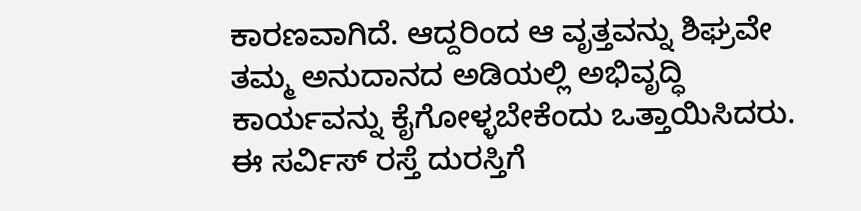ಕಾರಣವಾಗಿದೆ. ಆದ್ದರಿಂದ ಆ ವೃತ್ತವನ್ನು ಶಿಘ್ರವೇ ತಮ್ಮ ಅನುದಾನದ ಅಡಿಯಲ್ಲಿ ಅಭಿವೃದ್ಧಿ ಕಾರ್ಯವನ್ನು ಕೈಗೋಳ್ಳಬೇಕೆಂದು ಒತ್ತಾಯಿಸಿದರು.
ಈ ಸರ್ವಿಸ್ ರಸ್ತೆ ದುರಸ್ತಿಗೆ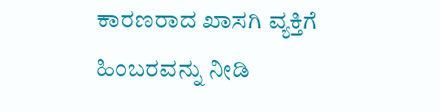ಕಾರಣರಾದ ಖಾಸಗಿ ವ್ಯಕ್ತಿಗೆ ಹಿಂಬರವನ್ನು ನೀಡಿ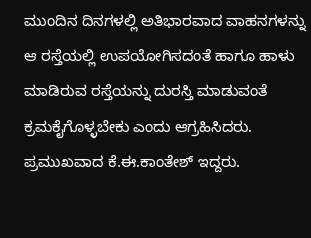ಮುಂದಿನ ದಿನಗಳಲ್ಲಿ ಅತಿಭಾರವಾದ ವಾಹನಗಳನ್ನು ಆ ರಸ್ತೆಯಲ್ಲಿ ಉಪಯೋಗಿಸದಂತೆ ಹಾಗೂ ಹಾಳು ಮಾಡಿರುವ ರಸ್ತೆಯನ್ನು ದುರಸ್ತಿ ಮಾಡುವಂತೆ ಕ್ರಮಕೈಗೊಳ್ಳಬೇಕು ಎಂದು ಆಗ್ರಹಿಸಿದರು.
ಪ್ರಮುಖವಾದ ಕೆ.ಈ.ಕಾಂತೇಶ್ ಇದ್ದರು.